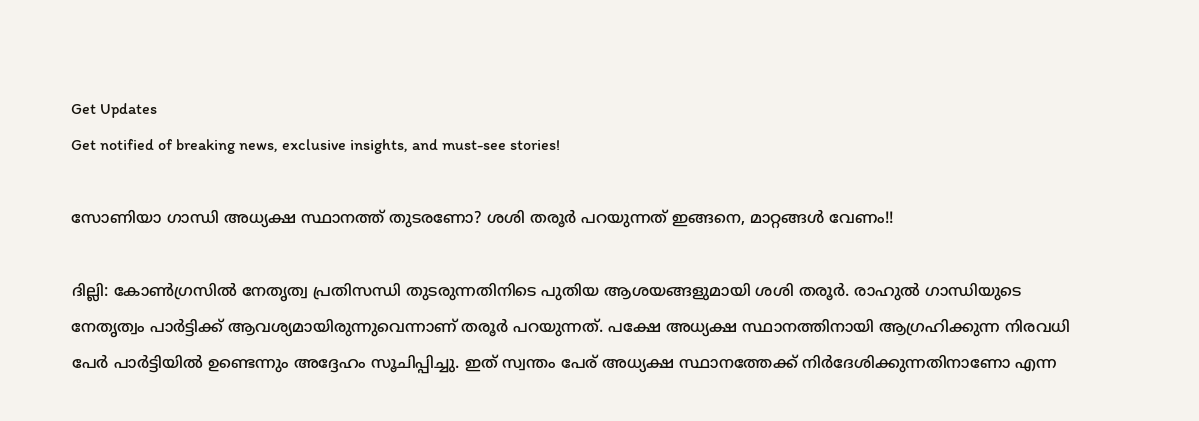Get Updates
Get notified of breaking news, exclusive insights, and must-see stories!

സോണിയാ ഗാന്ധി അധ്യക്ഷ സ്ഥാനത്ത് തുടരണോ? ശശി തരൂര്‍ പറയുന്നത് ഇങ്ങനെ, മാറ്റങ്ങള്‍ വേണം!!

ദില്ലി: കോണ്‍ഗ്രസില്‍ നേതൃത്വ പ്രതിസന്ധി തുടരുന്നതിനിടെ പുതിയ ആശയങ്ങളുമായി ശശി തരൂര്‍. രാഹുല്‍ ഗാന്ധിയുടെ നേതൃത്വം പാര്‍ട്ടിക്ക് ആവശ്യമായിരുന്നുവെന്നാണ് തരൂര്‍ പറയുന്നത്. പക്ഷേ അധ്യക്ഷ സ്ഥാനത്തിനായി ആഗ്രഹിക്കുന്ന നിരവധി പേര്‍ പാര്‍ട്ടിയില്‍ ഉണ്ടെന്നും അദ്ദേഹം സൂചിപ്പിച്ചു. ഇത് സ്വന്തം പേര് അധ്യക്ഷ സ്ഥാനത്തേക്ക് നിര്‍ദേശിക്കുന്നതിനാണോ എന്ന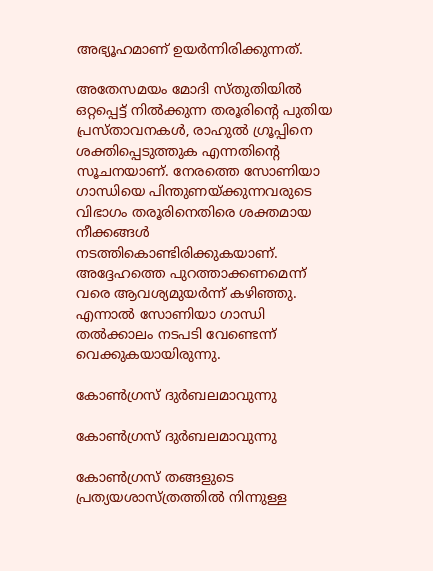അഭ്യൂഹമാണ് ഉയര്‍ന്നിരിക്കുന്നത്.

അതേസമയം മോദി സ്തുതിയില്‍ ഒറ്റപ്പെട്ട് നില്‍ക്കുന്ന തരൂരിന്റെ പുതിയ പ്രസ്താവനകള്‍, രാഹുല്‍ ഗ്രൂപ്പിനെ ശക്തിപ്പെടുത്തുക എന്നതിന്റെ സൂചനയാണ്. നേരത്തെ സോണിയാ ഗാന്ധിയെ പിന്തുണയ്ക്കുന്നവരുടെ വിഭാഗം തരൂരിനെതിരെ ശക്തമായ നീക്കങ്ങള്‍ നടത്തികൊണ്ടിരിക്കുകയാണ്. അദ്ദേഹത്തെ പുറത്താക്കണമെന്ന് വരെ ആവശ്യമുയര്‍ന്ന് കഴിഞ്ഞു. എന്നാല്‍ സോണിയാ ഗാന്ധി തല്‍ക്കാലം നടപടി വേണ്ടെന്ന് വെക്കുകയായിരുന്നു.

കോണ്‍ഗ്രസ് ദുര്‍ബലമാവുന്നു

കോണ്‍ഗ്രസ് ദുര്‍ബലമാവുന്നു

കോണ്‍ഗ്രസ് തങ്ങളുടെ പ്രത്യയശാസ്ത്രത്തില്‍ നിന്നുള്ള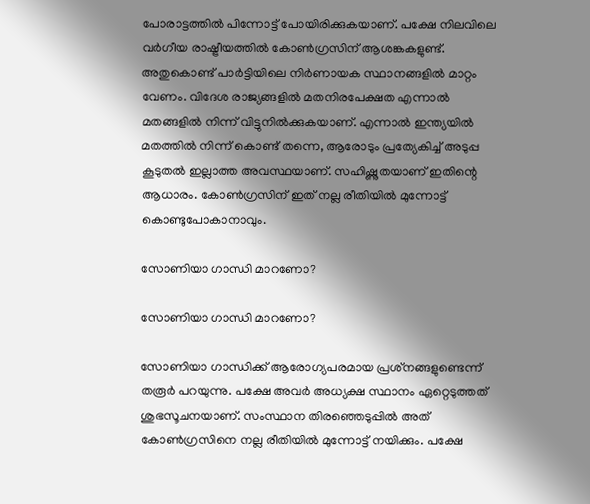പോരാട്ടത്തില്‍ പിന്നോട്ട് പോയിരിക്കുകയാണ്. പക്ഷേ നിലവിലെ വര്‍ഗീയ രാഷ്ട്രീയത്തില്‍ കോണ്‍ഗ്രസിന് ആശങ്കകളുണ്ട്. അതുകൊണ്ട് പാര്‍ട്ടിയിലെ നിര്‍ണായക സ്ഥാനങ്ങളില്‍ മാറ്റം വേണം. വിദേശ രാജ്യങ്ങളില്‍ മതനിരപേക്ഷത എന്നാല്‍ മതങ്ങളില്‍ നിന്ന് വിട്ടുനില്‍ക്കുകയാണ്. എന്നാല്‍ ഇന്ത്യയില്‍ മതത്തില്‍ നിന്ന് കൊണ്ട് തന്നെ, ആരോടും പ്രത്യേകിച്ച് അടുപ്പ കൂടുതല്‍ ഇല്ലാത്ത അവസ്ഥയാണ്. സഹിഷ്ണുതയാണ് ഇതിന്റെ ആധാരം. കോണ്‍ഗ്രസിന് ഇത് നല്ല രീതിയില്‍ മുന്നോട്ട് കൊണ്ടുപോകാനാവും.

സോണിയാ ഗാന്ധി മാറണോ?

സോണിയാ ഗാന്ധി മാറണോ?

സോണിയാ ഗാന്ധിക്ക് ആരോഗ്യപരമായ പ്രശ്‌നങ്ങളുണ്ടെന്ന് തരൂര്‍ പറയുന്നു. പക്ഷേ അവര്‍ അധ്യക്ഷ സ്ഥാനം ഏറ്റെടുത്തത് ശുഭസൂചനയാണ്. സംസ്ഥാന തിരഞ്ഞെടുപ്പില്‍ അത് കോണ്‍ഗ്രസിനെ നല്ല രീതിയില്‍ മുന്നോട്ട് നയിക്കും. പക്ഷേ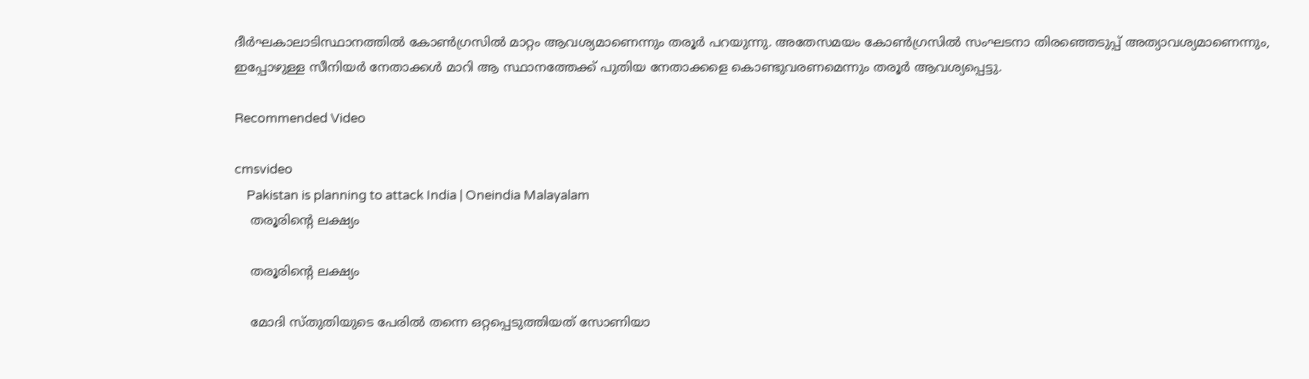ദീര്‍ഘകാലാടിസ്ഥാനത്തില്‍ കോണ്‍ഗ്രസില്‍ മാറ്റം ആവശ്യമാണെന്നും തരൂര്‍ പറയുന്നു. അതേസമയം കോണ്‍ഗ്രസില്‍ സംഘടനാ തിരഞ്ഞെടുപ്പ് അത്യാവശ്യമാണെന്നും, ഇപ്പോഴുള്ള സീനിയര്‍ നേതാക്കള്‍ മാറി ആ സ്ഥാനത്തേക്ക് പുതിയ നേതാക്കളെ കൊണ്ടുവരണമെന്നും തരൂര്‍ ആവശ്യപ്പെട്ടു.

Recommended Video

cmsvideo
    Pakistan is planning to attack India | Oneindia Malayalam
    തരൂരിന്റെ ലക്ഷ്യം

    തരൂരിന്റെ ലക്ഷ്യം

    മോദി സ്തുതിയുടെ പേരില്‍ തന്നെ ഒറ്റപ്പെടുത്തിയത് സോണിയാ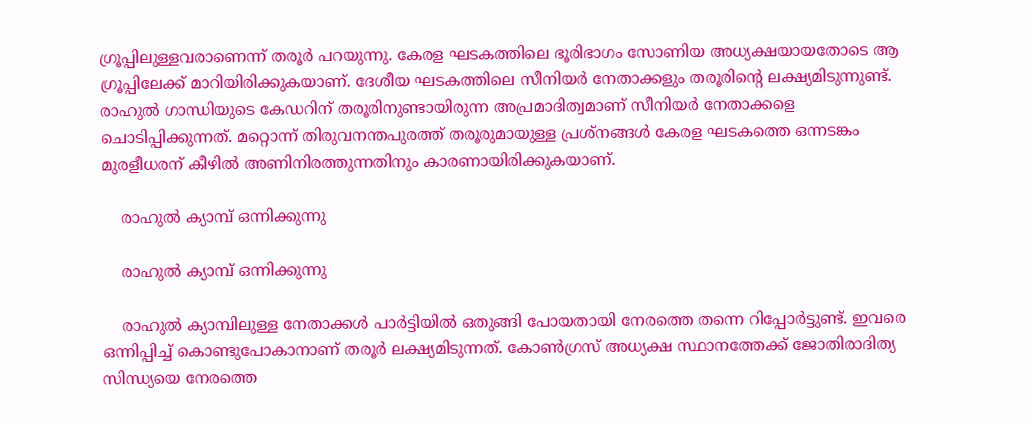ഗ്രൂപ്പിലുള്ളവരാണെന്ന് തരൂര്‍ പറയുന്നു. കേരള ഘടകത്തിലെ ഭൂരിഭാഗം സോണിയ അധ്യക്ഷയായതോടെ ആ ഗ്രൂപ്പിലേക്ക് മാറിയിരിക്കുകയാണ്. ദേശീയ ഘടകത്തിലെ സീനിയര്‍ നേതാക്കളും തരൂരിന്റെ ലക്ഷ്യമിടുന്നുണ്ട്. രാഹുല്‍ ഗാന്ധിയുടെ കേഡറിന് തരൂരിനുണ്ടായിരുന്ന അപ്രമാദിത്വമാണ് സീനിയര്‍ നേതാക്കളെ ചൊടിപ്പിക്കുന്നത്. മറ്റൊന്ന് തിരുവനന്തപുരത്ത് തരൂരുമായുള്ള പ്രശ്‌നങ്ങള്‍ കേരള ഘടകത്തെ ഒന്നടങ്കം മുരളീധരന് കീഴില്‍ അണിനിരത്തുന്നതിനും കാരണായിരിക്കുകയാണ്.

    രാഹുല്‍ ക്യാമ്പ് ഒന്നിക്കുന്നു

    രാഹുല്‍ ക്യാമ്പ് ഒന്നിക്കുന്നു

    രാഹുല്‍ ക്യാമ്പിലുള്ള നേതാക്കള്‍ പാര്‍ട്ടിയില്‍ ഒതുങ്ങി പോയതായി നേരത്തെ തന്നെ റിപ്പോര്‍ട്ടുണ്ട്. ഇവരെ ഒന്നിപ്പിച്ച് കൊണ്ടുപോകാനാണ് തരൂര്‍ ലക്ഷ്യമിടുന്നത്. കോണ്‍ഗ്രസ് അധ്യക്ഷ സ്ഥാനത്തേക്ക് ജോതിരാദിത്യ സിന്ധ്യയെ നേരത്തെ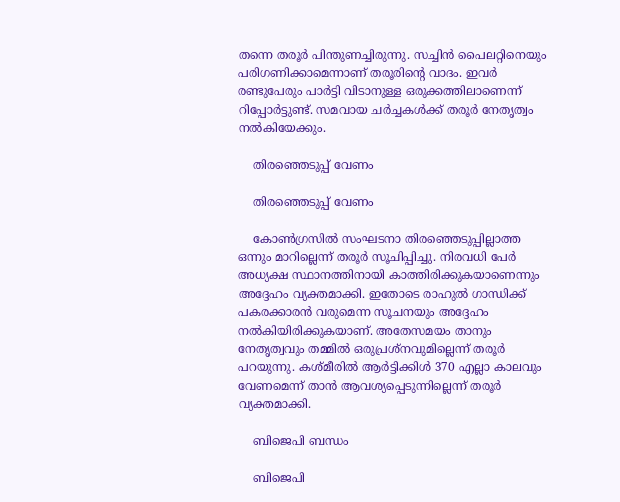തന്നെ തരൂര്‍ പിന്തുണച്ചിരുന്നു. സച്ചിന്‍ പൈലറ്റിനെയും പരിഗണിക്കാമെന്നാണ് തരൂരിന്റെ വാദം. ഇവര്‍ രണ്ടുപേരും പാര്‍ട്ടി വിടാനുള്ള ഒരുക്കത്തിലാണെന്ന് റിപ്പോര്‍ട്ടുണ്ട്. സമവായ ചര്‍ച്ചകള്‍ക്ക് തരൂര്‍ നേതൃത്വം നല്‍കിയേക്കും.

    തിരഞ്ഞെടുപ്പ് വേണം

    തിരഞ്ഞെടുപ്പ് വേണം

    കോണ്‍ഗ്രസില്‍ സംഘടനാ തിരഞ്ഞെടുപ്പില്ലാത്ത ഒന്നും മാറില്ലെന്ന് തരൂര്‍ സൂചിപ്പിച്ചു. നിരവധി പേര്‍ അധ്യക്ഷ സ്ഥാനത്തിനായി കാത്തിരിക്കുകയാണെന്നും അദ്ദേഹം വ്യക്തമാക്കി. ഇതോടെ രാഹുല്‍ ഗാന്ധിക്ക് പകരക്കാരന്‍ വരുമെന്ന സൂചനയും അദ്ദേഹം നല്‍കിയിരിക്കുകയാണ്. അതേസമയം താനും നേതൃത്വവും തമ്മില്‍ ഒരുപ്രശ്‌നവുമില്ലെന്ന് തരൂര്‍ പറയുന്നു. കശ്മീരില്‍ ആര്‍ട്ടിക്കിള്‍ 370 എല്ലാ കാലവും വേണമെന്ന് താന്‍ ആവശ്യപ്പെടുന്നില്ലെന്ന് തരൂര്‍ വ്യക്തമാക്കി.

    ബിജെപി ബന്ധം

    ബിജെപി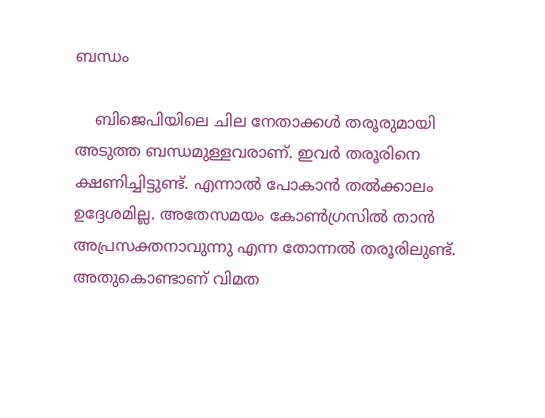ബന്ധം

    ബിജെപിയിലെ ചില നേതാക്കള്‍ തരൂരുമായി അടുത്ത ബന്ധമുള്ളവരാണ്. ഇവര്‍ തരൂരിനെ ക്ഷണിച്ചിട്ടുണ്ട്. എന്നാല്‍ പോകാന്‍ തല്‍ക്കാലം ഉദ്ദേശമില്ല. അതേസമയം കോണ്‍ഗ്രസില്‍ താന്‍ അപ്രസക്തനാവുന്നു എന്ന തോന്നല്‍ തരൂരിലുണ്ട്. അതുകൊണ്ടാണ് വിമത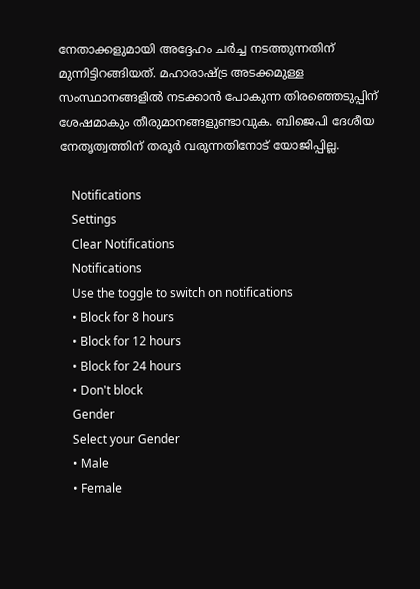നേതാക്കളുമായി അദ്ദേഹം ചര്‍ച്ച നടത്തുന്നതിന് മുന്നിട്ടിറങ്ങിയത്. മഹാരാഷ്ട്ര അടക്കമുള്ള സംസ്ഥാനങ്ങളില്‍ നടക്കാന്‍ പോകുന്ന തിരഞ്ഞെടുപ്പിന് ശേഷമാകും തീരുമാനങ്ങളുണ്ടാവുക. ബിജെപി ദേശീയ നേതൃത്വത്തിന് തരൂര്‍ വരുന്നതിനോട് യോജിപ്പില്ല.

    Notifications
    Settings
    Clear Notifications
    Notifications
    Use the toggle to switch on notifications
    • Block for 8 hours
    • Block for 12 hours
    • Block for 24 hours
    • Don't block
    Gender
    Select your Gender
    • Male
    • Female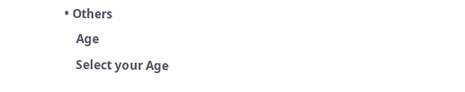• Others
    Age
    Select your Age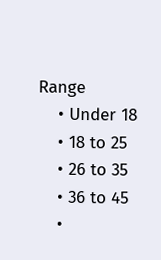Range
    • Under 18
    • 18 to 25
    • 26 to 35
    • 36 to 45
    •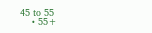45 to 55
    • 55+